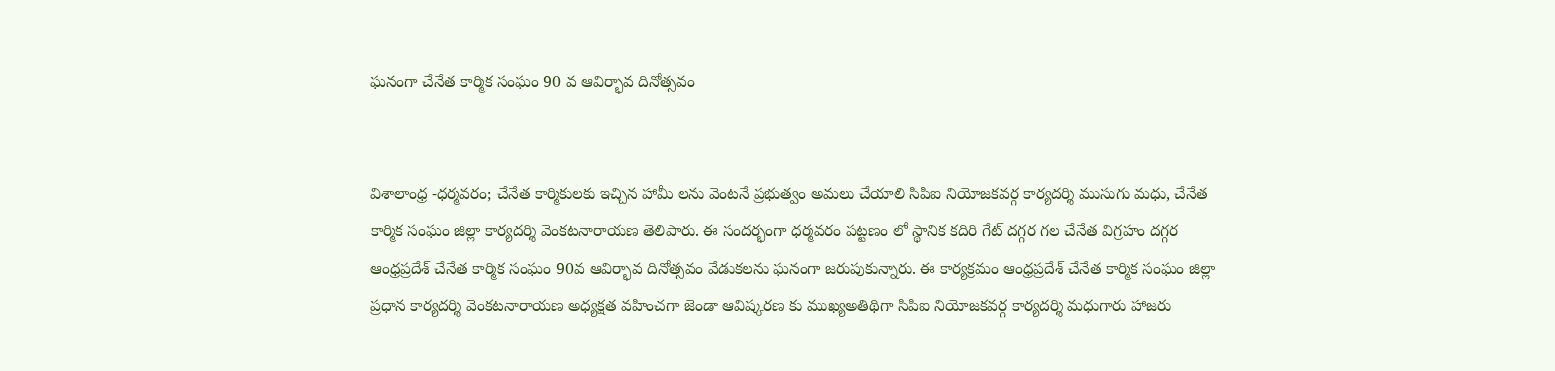ఘనంగా చేనేత కార్మిక సంఘం 90 వ ఆవిర్భావ దినోత్సవం


విశాలాంధ్ర -ధర్మవరం; చేనేత కార్మికులకు ఇచ్చిన హామీ లను వెంటనే ప్రభుత్వం అమలు చేయాలి సిపిఐ నియోజకవర్గ కార్యదర్శి ముసుగు మధు, చేనేత కార్మిక సంఘం జిల్లా కార్యదర్శి వెంకటనారాయణ తెలిపారు. ఈ సందర్భంగా ధర్మవరం పట్టణం లో స్థానిక కదిరి గేట్ దగ్గర గల చేనేత విగ్రహం దగ్గర ఆంధ్రప్రదేశ్ చేనేత కార్మిక సంఘం 90వ ఆవిర్భావ దినోత్సవం వేడుకలను ఘనంగా జరుపుకున్నారు. ఈ కార్యక్రమం ఆంధ్రప్రదేశ్ చేనేత కార్మిక సంఘం జిల్లా ప్రధాన కార్యదర్శి వెంకటనారాయణ అధ్యక్షత వహించగా జెండా ఆవిష్కరణ కు ముఖ్యఅతిథిగా సిపిఐ నియోజకవర్గ కార్యదర్శి మధుగారు హాజరు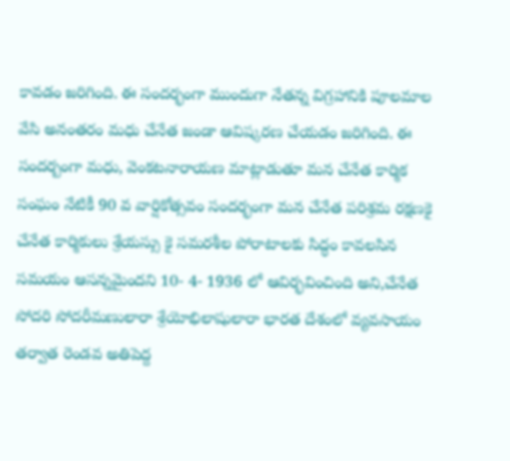కావడం జరిగింది. ఈ సందర్భంగా ముందుగా నేతన్న విగ్రహానికి పూలమాల వేసి అనంతరం మధు చేనేత జండా ఆవిష్కరణ చేయడం జరిగింది. ఈ సందర్బంగా మధు, వెంకటనారాయణ మాట్లాడుతూ మన చేనేత కార్మిక సంఘం నేటికీ 90 వ వార్షికోత్సవం సందర్భంగా మన చేనేత పరిశ్రమ రక్షణకై చేనేత కార్మికులు శ్రేయస్సు కై సమరశీల పోరాటాలకు సిద్ధం కావలసిన సమయం ఆసన్నమైందని 10- 4- 1936 లో ఆవిర్భవించింది అని,చేనేత సోదరి సోదరీమణులారా శ్రేయోభిలాషులారా భారత దేశంలో వ్యవసాయం తర్వాత రెండవ అతిపెద్ద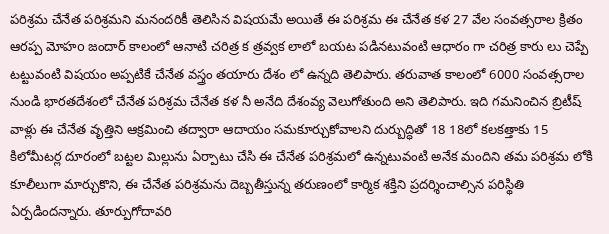పరిశ్రమ చేనేత పరిశ్రమని మనందరికీ తెలిసిన విషయమే అయితే ఈ పరిశ్రమ ఈ చేనేత కళ 27 వేల సంవత్సరాల క్రితం ఆరప్ప మోహo జందార్ కాలంలో ఆనాటి చరిత్ర క త్రవ్వక లాలో బయట పడినటువంటి ఆధారం గా చరిత్ర కారు లు చెప్పే టట్టువంటి విషయం అప్పటికే చేనేత వస్త్రం తయారు దేశం లో ఉన్నది తెలిపారు. తరువాత కాలంలో 6000 సంవత్సరాల నుండి భారతదేశంలో చేనేత పరిశ్రమ చేనేత కళ నీ అనేది దేశంవ్య వెలుగోతుంది అని తెలిపారు. ఇది గమనించిన బ్రిటీష్ వాళ్లు ఈ చేనేత వృత్తిని ఆక్రమించి తద్వారా ఆదాయం సమకూర్చుకోవాలని దుర్బుద్ధితో 18 18లో కలకత్తాకు 15 కిలోమీటర్ల దూరంలో బట్టల మిల్లును ఏర్పాటు చేసి ఈ చేనేత పరిశ్రమలో ఉన్నటువంటి అనేక మందిని తమ పరిశ్రమ లోకి కూలీలుగా మార్చుకొని, ఈ చేనేత పరిశ్రమను దెబ్బతీస్తున్న తరుణంలో కార్మిక శక్తిని ప్రదర్శించాల్సిన పరిస్థితి ఏర్పడిందన్నారు. తూర్పుగోదావరి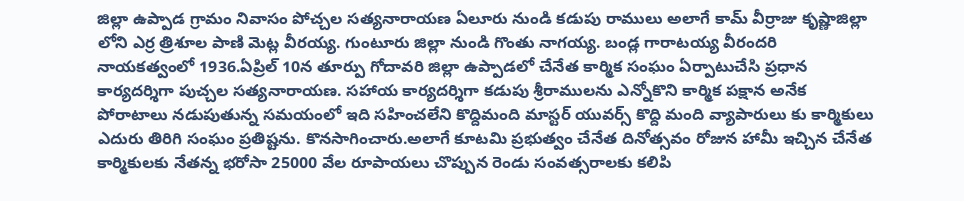జిల్లా ఉప్పాడ గ్రామం నివాసం పోచ్చల సత్యనారాయణ ఏలూరు నుండి కడుపు రాములు అలాగే కామ్ వీర్రాజు కృష్ణాజిల్లా లోని ఎర్ర త్రిశూల పాణి మెట్ల వీరయ్య. గుంటూరు జిల్లా నుండి గొంతు నాగయ్య. బండ్ల గారాటయ్య వీరందరి నాయకత్వంలో 1936.ఏప్రిల్ 10న తూర్పు గోదావరి జిల్లా ఉప్పాడలో చేనేత కార్మిక సంఘం ఏర్పాటుచేసి ప్రధాన కార్యదర్శిగా పుచ్చల సత్యనారాయణ. సహాయ కార్యదర్శిగా కడుపు శ్రీరాములను ఎన్నోకొని కార్మిక పక్షాన అనేక పోరాటాలు నడుపుతున్న సమయంలో ఇది సహించలేని కొద్దిమంది మాస్టర్ యువర్స్ కొద్ది మంది వ్యాపారులు కు కార్మికులు ఎదురు తిరిగి సంఘం ప్రతిష్టను. కొనసాగించారు.అలాగే కూటమి ప్రభుత్వం చేనేత దినోత్సవం రోజున హామీ ఇచ్చిన చేనేత కార్మికులకు నేతన్న భరోసా 25000 వేల రూపాయలు చొప్పున రెండు సంవత్సరాలకు కలిపి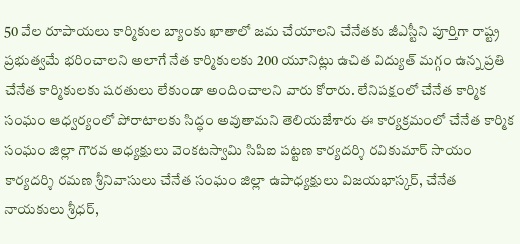50 వేల రూపాయలు కార్మికుల బ్యాంకు ఖాతాలో జమ చేయాలని చేనేతకు జీఎస్టీని పూర్తిగా రాష్ట్ర ప్రభుత్వమే భరించాలని అలాగే నేత కార్మికులకు 200 యూనిట్లు ఉచిత విద్యుత్ మగ్గం ఉన్న ప్రతి చేనేత కార్మికులకు షరతులు లేకుండా అందించాలని వారు కోరారు. లేనిపక్షంలో చేనేత కార్మిక సంఘం ఆధ్వర్యంలో పోరాటాలకు సిద్ధం అవుతామని తెలియజేశారు ఈ కార్యక్రమంలో చేనేత కార్మిక సంఘం జిల్లా గౌరవ అధ్యక్షులు వెంకటస్వామి సిపిఐ పట్టణ కార్యదర్శి రవికుమార్ సాయం కార్యదర్శి రమణ శ్రీనివాసులు చేనేత సంఘం జిల్లా ఉపాధ్యక్షులు విజయభాస్కర్, చేనేత నాయకులు శ్రీధర్,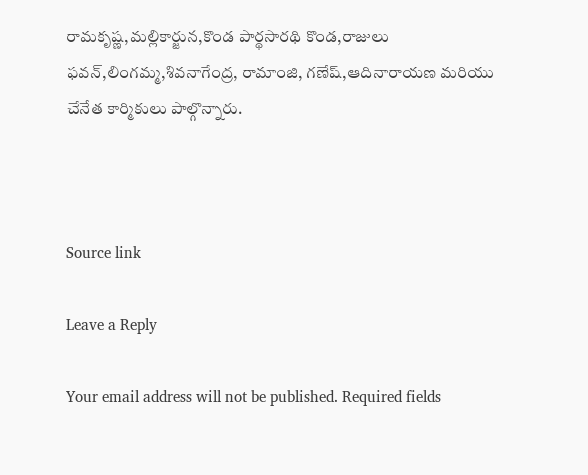రామకృష్ణ,మల్లికార్జున,కొండ పార్థసారథి కొండ,రాజులు ఫవన్,లింగమ్మ,శివనాగేంద్ర, రామాంజి, గణేష్,ఆదినారాయణ మరియు చేనేత కార్మికులు పాల్గొన్నారు.



Source link

Leave a Reply

Your email address will not be published. Required fields